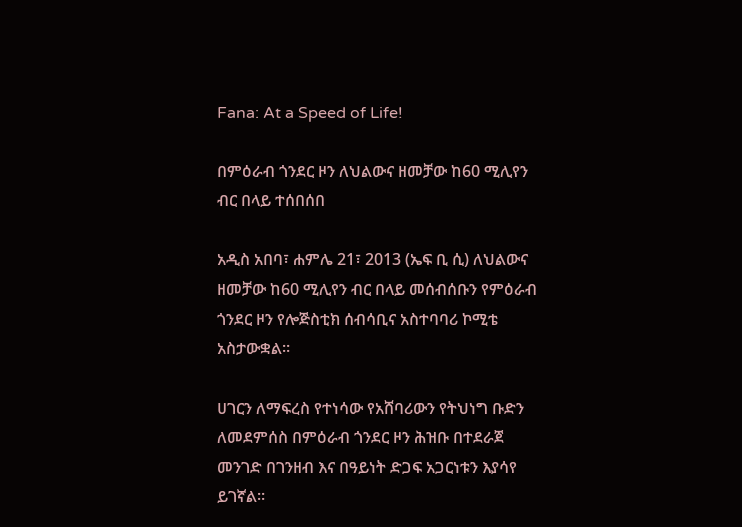Fana: At a Speed of Life!

በምዕራብ ጎንደር ዞን ለህልውና ዘመቻው ከ60 ሚሊየን ብር በላይ ተሰበሰበ

አዲስ አበባ፣ ሐምሌ 21፣ 2013 (ኤፍ ቢ ሲ) ለህልውና ዘመቻው ከ60 ሚሊየን ብር በላይ መሰብሰቡን የምዕራብ ጎንደር ዞን የሎጅስቲክ ሰብሳቢና አስተባባሪ ኮሚቴ አስታውቋል።

ሀገርን ለማፍረስ የተነሳው የአሸባሪውን የትህነግ ቡድን ለመደምሰስ በምዕራብ ጎንደር ዞን ሕዝቡ በተደራጀ መንገድ በገንዘብ እና በዓይነት ድጋፍ አጋርነቱን እያሳየ ይገኛል።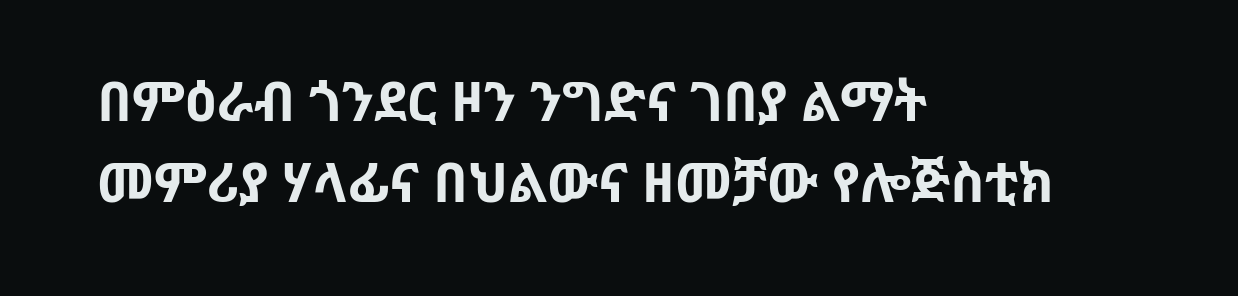በምዕራብ ጎንደር ዞን ንግድና ገበያ ልማት መምሪያ ሃላፊና በህልውና ዘመቻው የሎጅስቲክ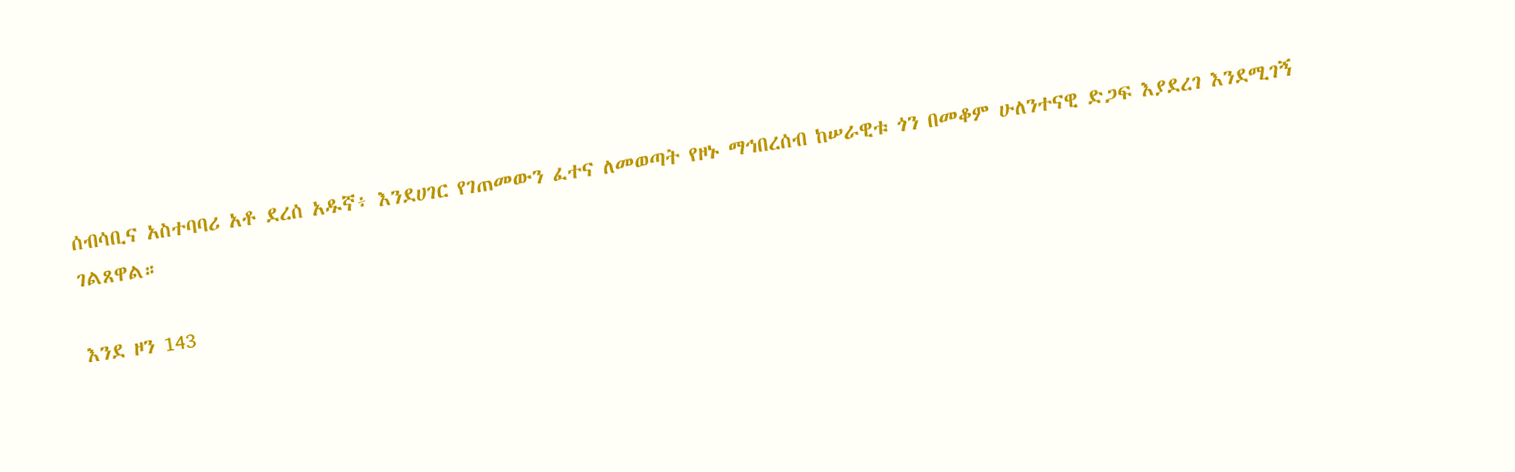ሰብሳቢና አስተባባሪ አቶ ደረሰ አዱኛ፥ እንደሀገር የገጠመውን ፈተና ለመወጣት የዞኑ ማኅበረሰብ ከሠራዊቱ ጎን በመቆም ሁለንተናዊ ድጋፍ እያደረገ እንደሚገኝ ገልጸዋል።

እንደ ዞን 143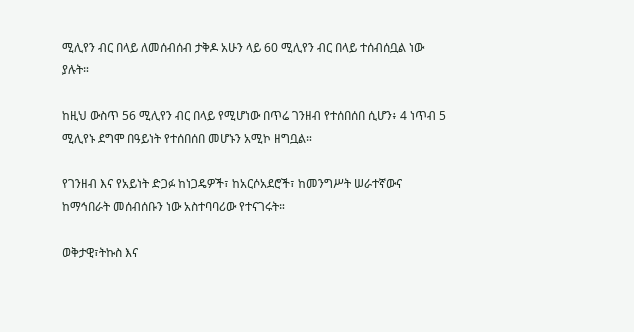ሚሊየን ብር በላይ ለመሰብሰብ ታቅዶ አሁን ላይ 60 ሚሊየን ብር በላይ ተሰብሰቧል ነው ያሉት።

ከዚህ ውስጥ 56 ሚሊየን ብር በላይ የሚሆነው በጥሬ ገንዘብ የተሰበሰበ ሲሆን፥ 4 ነጥብ 5 ሚሊየኑ ደግሞ በዓይነት የተሰበሰበ መሆኑን አሚኮ ዘግቧል።

የገንዘብ እና የአይነት ድጋፉ ከነጋዴዎች፣ ከአርሶአደሮች፣ ከመንግሥት ሠራተኛውና ከማኅበራት መሰብሰቡን ነው አስተባባሪው የተናገሩት።

ወቅታዊ፣ትኩስ እና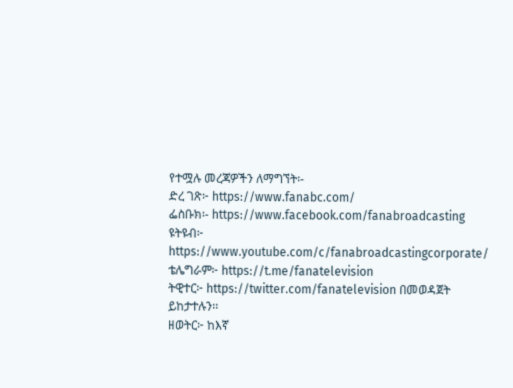የተሟሉ መረጃዎችን ለማግኘት፡-
ድረ ገጽ፦ https://www.fanabc.com/
ፌስቡክ፡- https://www.facebook.com/fanabroadcasting
ዩትዩብ፦ https://www.youtube.com/c/fanabroadcastingcorporate/
ቴሌግራም፦ https://t.me/fanatelevision
ትዊተር፦ https://twitter.com/fanatelevision በመወዳጀት ይከታተሉን፡፡
ዘወትር፦ ከእኛ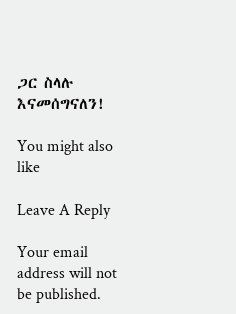ጋር ስላሉ እናመሰግናለን!

You might also like

Leave A Reply

Your email address will not be published.